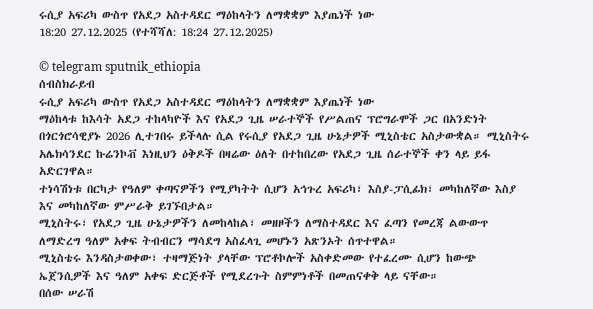ሩሲያ አፍሪካ ውስጥ የአደጋ አስተዳደር ማዕከላትን ለማቋቋም እያጤነች ነው
18:20 27.12.2025 (የተሻሻለ: 18:24 27.12.2025)

© telegram sputnik_ethiopia
ሰብስክራይብ
ሩሲያ አፍሪካ ውስጥ የአደጋ አስተዳደር ማዕከላትን ለማቋቋም እያጤነች ነው
ማዕከላቱ ከእሳት አደጋ ተከላካዮች እና የአደጋ ጊዜ ሠራተኞች የሥልጠና ፕሮግራሞች ጋር በአንድነት በጎርጎሮሳዊያኑ 2026 ሊተገበሩ ይችላሉ ሲል የሩሲያ የአደጋ ጊዜ ሁኔታዎች ሚኒስቴር አስታውቋል። ሚኒስትሩ አሌክሳንደር ኩሬንኮቭ እነዚህን ዕቅዶች በዛሬው ዕለት በተከበረው የአደጋ ጊዜ ሰራተኞች ቀን ላይ ይፋ አድርገዋል።
ተነሳሽነቱ በርካታ የዓለም ቀጣናዎችን የሚያካትት ሲሆን አኅጉረ አፍሪካ፣ እስያ-ፓሲፊክ፣ መካከለኛው እስያ እና መካከለኛው ምሥራቅ ይገኙበታል።
ሚኒስትሩ፣ የአደጋ ጊዜ ሁኔታዎችን ለመከላከል፣ መዘዞችን ለማስተዳደር እና ፈጣን የመረጃ ልውውጥ ለማድረግ ዓለም አቀፍ ትብብርን ማሳደግ አስፈላጊ መሆኑን አጽንኦት ሰጥተዋል።
ሚኒስቴሩ እንዳስታወቀው፣ ተዛማጅነት ያላቸው ፕሮቶኮሎች አስቀድመው የተፈረሙ ሲሆን ከውጭ ኤጀንሲዎች እና ዓለም አቀፍ ድርጅቶች የሚደረጉት ስምምነቶች በመጠናቀቅ ላይ ናቸው።
በሰው ሠራሽ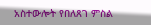አስተውሎት የበለጸገ ምስል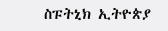ስፑትኒክ ኢትዮጵያ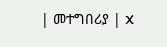| መተግበሪያ | X